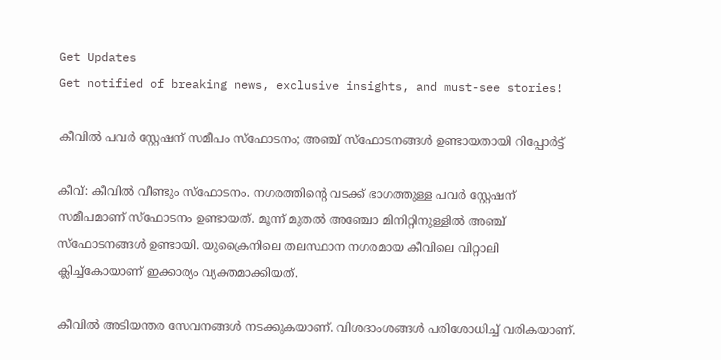Get Updates
Get notified of breaking news, exclusive insights, and must-see stories!

കീവിൽ പവർ സ്റ്റേഷന് സമീപം സ്ഫോടനം; അഞ്ച് സ്ഫോടനങ്ങൾ ഉണ്ടായതായി റിപ്പോർട്ട്

കീവ്: കീവിൽ വീണ്ടും സ്ഫോടനം. നഗരത്തിന്റെ വടക്ക് ഭാഗത്തുള്ള പവർ സ്റ്റേഷന് സമീപമാണ് സ്ഫോടനം ഉണ്ടായത്. മൂന്ന് മുതൽ അഞ്ചോ മിനിറ്റിനുള്ളിൽ അഞ്ച് സ്ഫോടനങ്ങൾ ഉണ്ടായി. യുക്രൈനിലെ തലസ്ഥാന നഗരമായ കീവിലെ വിറ്റാലി ക്ലിച്ച്കോയാണ് ഇക്കാര്യം വ്യക്തമാക്കിയത്.

കീവിൽ അടിയന്തര സേവനങ്ങൾ നടക്കുകയാണ്. വിശദാംശങ്ങൾ പരിശോധിച്ച് വരികയാണ്.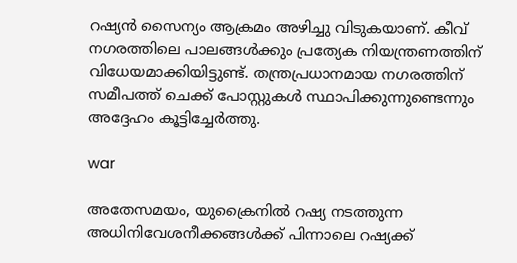റഷ്യൻ സൈന്യം ആക്രമം അഴിച്ചു വിടുകയാണ്. കീവ് നഗരത്തിലെ പാലങ്ങൾക്കും പ്രത്യേക നിയന്ത്രണത്തിന് വിധേയമാക്കിയിട്ടുണ്ട്. തന്ത്രപ്രധാനമായ നഗരത്തിന് സമീപത്ത് ചെക്ക്‌ പോസ്റ്റുകൾ സ്ഥാപിക്കുന്നുണ്ടെന്നും അദ്ദേഹം കൂട്ടിച്ചേർത്തു.

war

അതേസമയം, യുക്രൈനില്‍ റഷ്യ നടത്തുന്ന അധിനിവേശനീക്കങ്ങള്‍ക്ക് പിന്നാലെ റഷ്യക്ക്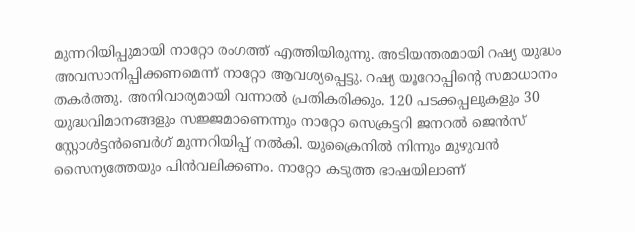മുന്നറിയിപ്പുമായി നാറ്റോ രംഗത്ത് എത്തിയിരുന്നു. അടിയന്തരമായി റഷ്യ യുദ്ധം അവസാനിപ്പിക്കണമെന്ന് നാറ്റോ ആവശ്യപ്പെട്ടു. റഷ്യ യൂറോപ്പിന്റെ സമാധാനം തകർത്തു. അനിവാര്യമായി വന്നാൽ പ്രതികരിക്കും. 120 പടക്കപ്പലുകളും 30 യുദ്ധവിമാനങ്ങളും സജ്ജമാണെന്നും നാറ്റോ സെക്രട്ടറി ജനറൽ ജെൻസ് സ്റ്റോൾട്ടൻബെർഗ് മുന്നറിയിപ്പ് നൽകി. യുക്രൈനില്‍ നിന്നും മുഴുവന്‍ സൈന്യത്തേയും പിന്‍വലിക്കണം. നാറ്റോ കടുത്ത ഭാഷയിലാണ്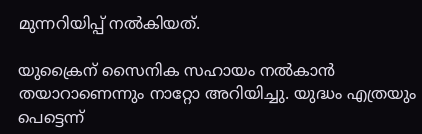മുന്നറിയിപ്പ് നല്‍കിയത്.

യുക്രൈന് സൈനിക സഹായം നല്‍കാന്‍ തയാറാണെന്നും നാറ്റോ അറിയിച്ചു. യുദ്ധം എത്രയും പെട്ടെന്ന്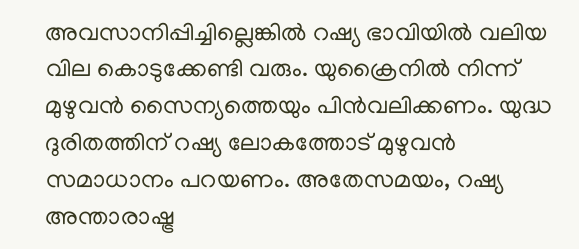അവസാനിപ്പിച്ചില്ലെങ്കില്‍ റഷ്യ ഭാവിയില്‍ വലിയ വില കൊടുക്കേണ്ടി വരും. യുക്രൈനിൽ നിന്ന് മുഴുവൻ സൈന്യത്തെയും പിൻവലിക്കണം. യുദ്ധ ദുരിതത്തിന് റഷ്യ ലോകത്തോട് മുഴുവൻ സമാധാനം പറയണം. അതേസമയം, റഷ്യ അന്താരാഷ്ട്ര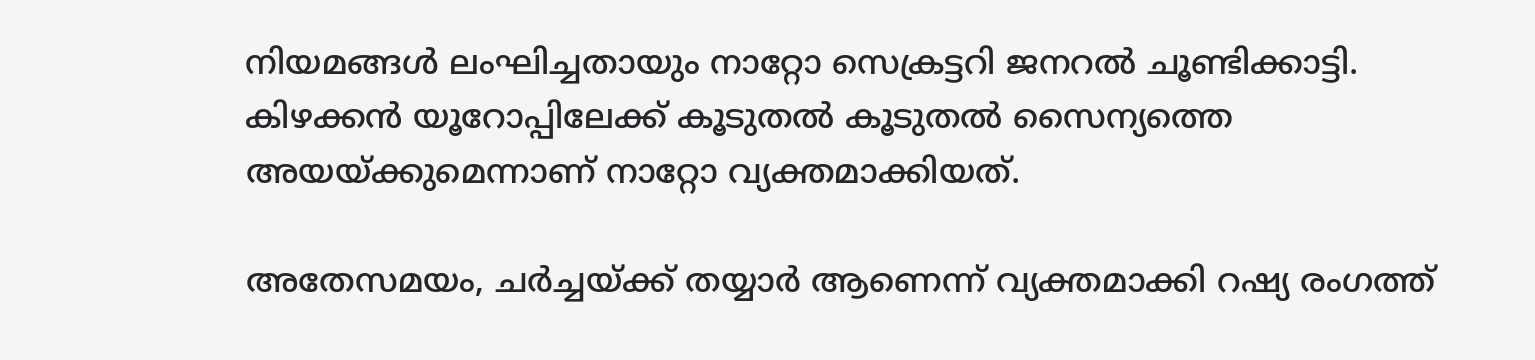നിയമങ്ങള്‍ ലംഘിച്ചതായും നാറ്റോ സെക്രട്ടറി ജനറല്‍ ചൂണ്ടിക്കാട്ടി. കിഴക്കന്‍ യൂറോപ്പിലേക്ക് കൂടുതല്‍ കൂടുതല്‍ സൈന്യത്തെ അയയ്ക്കുമെന്നാണ് നാറ്റോ വ്യക്തമാക്കിയത്.

അതേസമയം, ചര്‍ച്ചയ്ക്ക് തയ്യാർ ആണെന്ന് വ്യക്തമാക്കി റഷ്യ രംഗത്ത്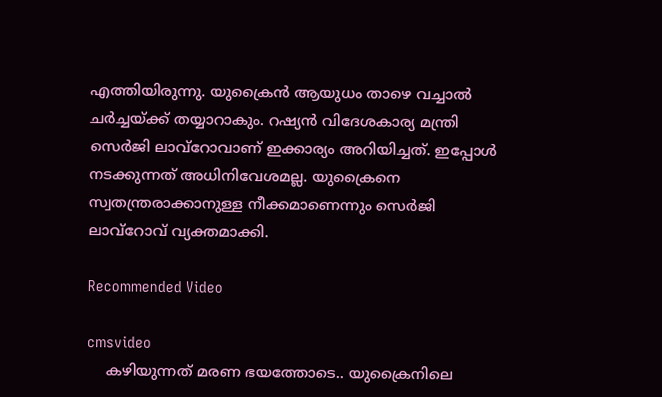എത്തിയിരുന്നു. യുക്രൈന്‍ ആയുധം താഴെ വച്ചാല്‍ ചര്‍ച്ചയ്ക്ക് തയ്യാറാകും. റഷ്യന്‍ വിദേശകാര്യ മന്ത്രി സെർജി ലാവ്‌റോവാണ് ഇക്കാര്യം അറിയിച്ചത്. ഇപ്പോള്‍ നടക്കുന്നത് അധിനിവേശമല്ല. യുക്രൈനെ സ്വതന്ത്രരാക്കാനുള്ള നീക്കമാണെന്നും സെര്‍ജി ലാവ്‌റോവ് വ്യക്തമാക്കി.

Recommended Video

cmsvideo
    കഴിയുന്നത് മരണ ഭയത്തോടെ.. യുക്രൈനിലെ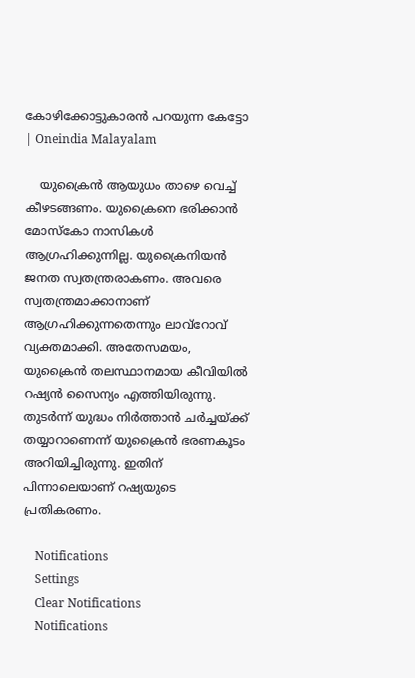കോഴിക്കോട്ടുകാരൻ പറയുന്ന കേട്ടോ | Oneindia Malayalam

    യുക്രൈന്‍ ആയുധം താഴെ വെച്ച് കീഴടങ്ങണം. യുക്രൈനെ ഭരിക്കാൻ മോസ്കോ നാസികൾ ആഗ്രഹിക്കുന്നില്ല. യുക്രൈനിയൻ ജനത സ്വതന്ത്രരാകണം. അവരെ സ്വതന്ത്രമാക്കാനാണ് ആഗ്രഹിക്കുന്നതെന്നും ലാവ്‌റോവ് വ്യക്തമാക്കി. അതേസമയം, യുക്രൈന്‍ തലസ്ഥാനമായ കീവിയിൽ റഷ്യന്‍ സൈന്യം എത്തിയിരുന്നു. തുടർന്ന് യുദ്ധം നിര്‍ത്താന്‍ ചര്‍ച്ചയ്ക്ക് തയ്യാറാണെന്ന് യുക്രൈന്‍ ഭരണകൂടം അറിയിച്ചിരുന്നു. ഇതിന് പിന്നാലെയാണ് റഷ്യയുടെ പ്രതികരണം.

    Notifications
    Settings
    Clear Notifications
    Notifications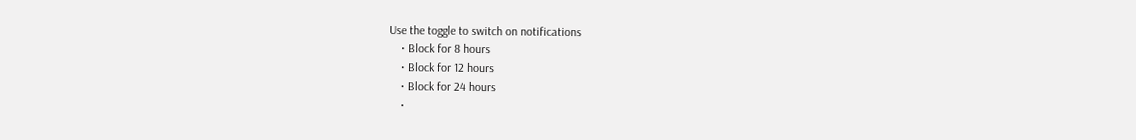Use the toggle to switch on notifications
    • Block for 8 hours
    • Block for 12 hours
    • Block for 24 hours
    •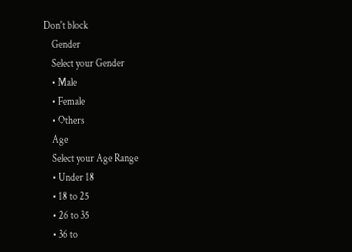Don't block
    Gender
    Select your Gender
    • Male
    • Female
    • Others
    Age
    Select your Age Range
    • Under 18
    • 18 to 25
    • 26 to 35
    • 36 to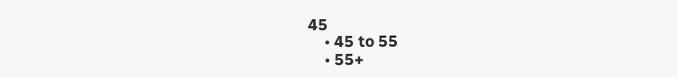45
    • 45 to 55
    • 55+